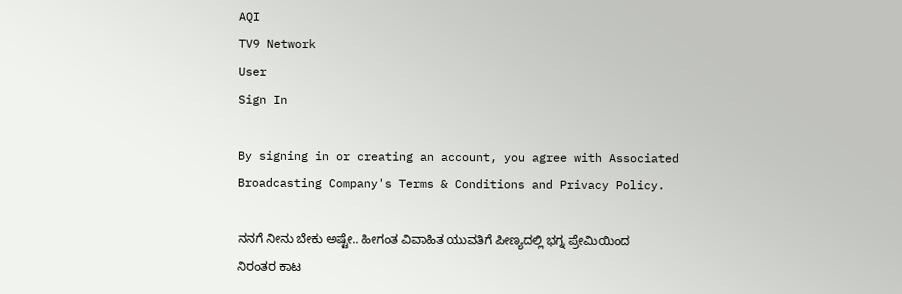AQI
TV9 Network
User
Sign In

By signing in or creating an account, you agree with Associated Broadcasting Company's Terms & Conditions and Privacy Policy.

ನನಗೆ ನೀನು ಬೇಕು ಅಷ್ಟೇ.. ಹೀಗಂತ ವಿವಾಹಿತ ಯುವತಿಗೆ ಪೀಣ್ಯದಲ್ಲಿ ಭಗ್ನ ಪ್ರೇಮಿಯಿಂದ ನಿರಂತರ ಕಾಟ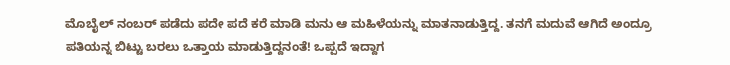ಮೊಬೈಲ್ ನಂಬರ್‌ ಪಡೆದು ಪದೇ ಪದೆ ಕರೆ ಮಾಡಿ ಮನು ಆ ಮಹಿಳೆಯನ್ನು ಮಾತನಾಡುತ್ತಿದ್ದ. ತನಗೆ ಮದುವೆ ಆಗಿದೆ ಅಂದ್ರೂ ಪತಿಯನ್ನ ಬಿಟ್ಟು ಬರಲು ಒತ್ತಾಯ ಮಾಡುತ್ತಿದ್ದನಂತೆ! ಒಪ್ಪದೆ ಇದ್ದಾಗ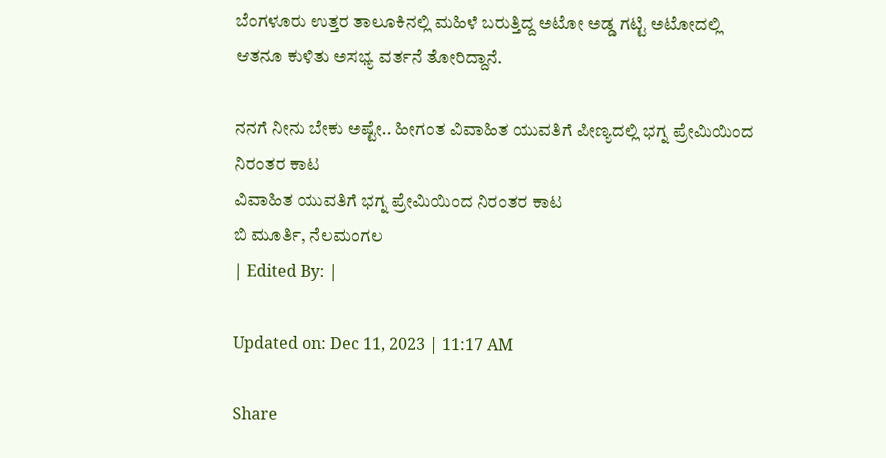ಬೆಂಗಳೂರು ಉತ್ತರ ತಾಲೂಕಿನಲ್ಲಿ ಮಹಿಳೆ ಬರುತ್ತಿದ್ದ ಅಟೋ ಅಡ್ಡ ಗಟ್ಟಿ ಅಟೋದಲ್ಲಿ ಆತನೂ ಕುಳಿತು ಅಸಭ್ಯ ವರ್ತನೆ ತೋರಿದ್ದಾನೆ.

ನನಗೆ ನೀನು ಬೇಕು ಅಷ್ಟೇ.. ಹೀಗಂತ ವಿವಾಹಿತ ಯುವತಿಗೆ ಪೀಣ್ಯದಲ್ಲಿ ಭಗ್ನ ಪ್ರೇಮಿಯಿಂದ ನಿರಂತರ ಕಾಟ
ವಿವಾಹಿತ ಯುವತಿಗೆ ಭಗ್ನ ಪ್ರೇಮಿಯಿಂದ ನಿರಂತರ ಕಾಟ
ಬಿ ಮೂರ್ತಿ, ನೆಲಮಂಗಲ
| Edited By: |

Updated on: Dec 11, 2023 | 11:17 AM

Share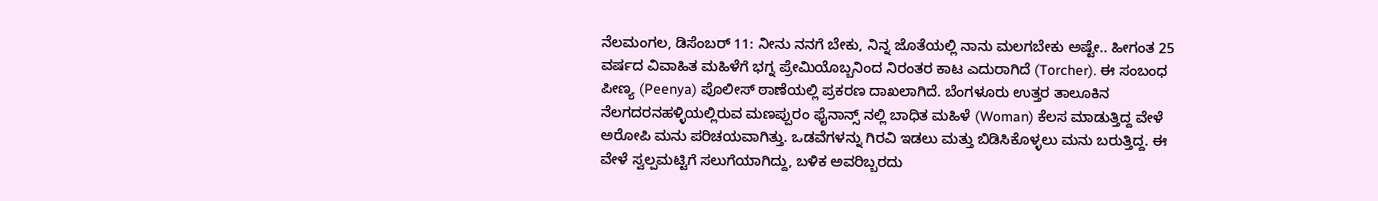ನೆಲಮಂಗಲ, ಡಿಸೆಂಬರ್ 11: ನೀನು ನನಗೆ ಬೇಕು, ನಿನ್ನ ಜೊತೆಯಲ್ಲಿ ನಾನು ಮಲಗಬೇಕು ಅಷ್ಟೇ.. ಹೀಗಂತ 25 ವರ್ಷದ ವಿವಾಹಿತ ಮಹಿಳೆಗೆ ಭಗ್ನ ಪ್ರೇಮಿಯೊಬ್ಬನಿಂದ ನಿರಂತರ ಕಾಟ ಎದುರಾಗಿದೆ (Torcher). ಈ ಸಂಬಂಧ ಪೀಣ್ಯ (Peenya) ಪೊಲೀಸ್ ಠಾಣೆಯಲ್ಲಿ ಪ್ರಕರಣ ದಾಖಲಾಗಿದೆ. ಬೆಂಗಳೂರು ಉತ್ತರ ತಾಲೂಕಿನ ನೆಲಗದರನಹಳ್ಳಿಯಲ್ಲಿರುವ ಮಣಪ್ಪುರಂ ಫೈನಾನ್ಸ್ ನಲ್ಲಿ ಬಾಧಿತ ಮಹಿಳೆ (Woman) ಕೆಲಸ ಮಾಡುತ್ತಿದ್ದ ವೇಳೆ ಅರೋಪಿ ಮನು ಪರಿಚಯವಾಗಿತ್ತು. ಒಡವೆಗಳನ್ನು ಗಿರವಿ ಇಡಲು ಮತ್ತು ಬಿಡಿಸಿಕೊಳ್ಳಲು ಮನು ಬರುತ್ತಿದ್ದ. ಈ ವೇಳೆ ಸ್ವಲ್ಪಮಟ್ಟಿಗೆ ಸಲುಗೆಯಾಗಿದ್ದು, ಬಳಿಕ ಅವರಿಬ್ಬರದು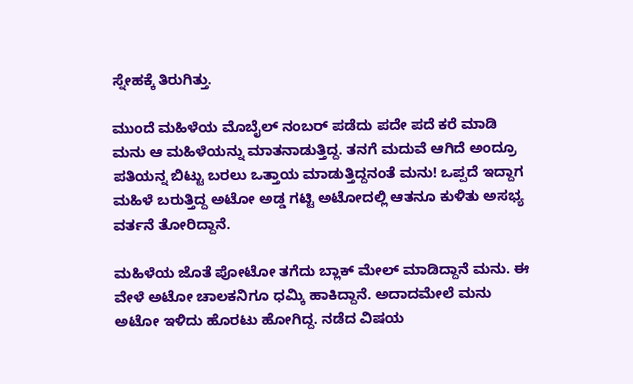ಸ್ನೇಹಕ್ಕೆ ತಿರುಗಿತ್ತು.

ಮುಂದೆ ಮಹಿಳೆಯ ಮೊಬೈಲ್ ನಂಬರ್‌ ಪಡೆದು ಪದೇ ಪದೆ ಕರೆ ಮಾಡಿ ಮನು ಆ ಮಹಿಳೆಯನ್ನು ಮಾತನಾಡುತ್ತಿದ್ದ. ತನಗೆ ಮದುವೆ ಆಗಿದೆ ಅಂದ್ರೂ ಪತಿಯನ್ನ ಬಿಟ್ಟು ಬರಲು ಒತ್ತಾಯ ಮಾಡುತ್ತಿದ್ದನಂತೆ ಮನು! ಒಪ್ಪದೆ ಇದ್ದಾಗ ಮಹಿಳೆ ಬರುತ್ತಿದ್ದ ಅಟೋ ಅಡ್ಡ ಗಟ್ಟಿ ಅಟೋದಲ್ಲಿ ಆತನೂ ಕುಳಿತು ಅಸಭ್ಯ ವರ್ತನೆ ತೋರಿದ್ದಾನೆ.

ಮಹಿಳೆಯ ಜೊತೆ ಪೋಟೋ ತಗೆದು ಬ್ಲಾಕ್ ಮೇಲ್ ಮಾಡಿದ್ದಾನೆ ಮನು. ಈ ವೇಳೆ ಅಟೋ ಚಾಲಕನಿಗೂ ಧಮ್ಕಿ ಹಾಕಿದ್ದಾನೆ. ಅದಾದಮೇಲೆ ಮನು ಅಟೋ ಇಳಿದು ಹೊರಟು ಹೋಗಿದ್ದ. ನಡೆದ ವಿಷಯ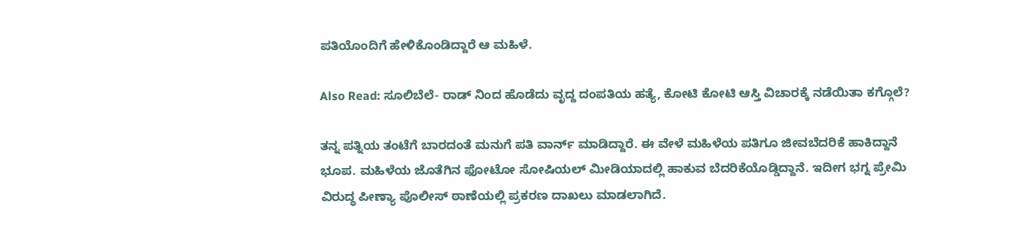ಪತಿಯೊಂದಿಗೆ ಹೇಳಿಕೊಂಡಿದ್ದಾರೆ ಆ ಮಹಿಳೆ.

Also Read: ಸೂಲಿಬೆಲೆ- ರಾಡ್ ನಿಂದ ಹೊಡೆದು ವೃದ್ದ ದಂಪತಿಯ ಹತ್ಯೆ, ಕೋಟಿ ಕೋಟಿ ಆಸ್ತಿ ವಿಚಾರಕ್ಕೆ ನಡೆಯಿತಾ ಕಗ್ಗೊಲೆ?

ತನ್ನ ಪತ್ನಿಯ ತಂಟೆಗೆ ಬಾರದಂತೆ ಮನುಗೆ ಪತಿ ವಾರ್ನ್ ಮಾಡಿದ್ದಾರೆ. ಈ ವೇಳೆ ಮಹಿಳೆಯ ಪತಿಗೂ ಜೀವಬೆದರಿಕೆ ಹಾಕಿದ್ದಾನೆ ಭೂಪ. ಮಹಿಳೆಯ ಜೊತೆಗಿನ ಫೋಟೋ ಸೋಷಿಯಲ್ ಮೀಡಿಯಾದಲ್ಲಿ ಹಾಕುವ ಬೆದರಿಕೆಯೊಡ್ಡಿದ್ದಾನೆ. ಇದೀಗ ಭಗ್ನ ಪ್ರೇಮಿ ವಿರುದ್ಧ ಪೀಣ್ಯಾ ಪೊಲೀಸ್ ಠಾಣೆಯಲ್ಲಿ ಪ್ರಕರಣ ದಾಖಲು ಮಾಡಲಾಗಿದೆ.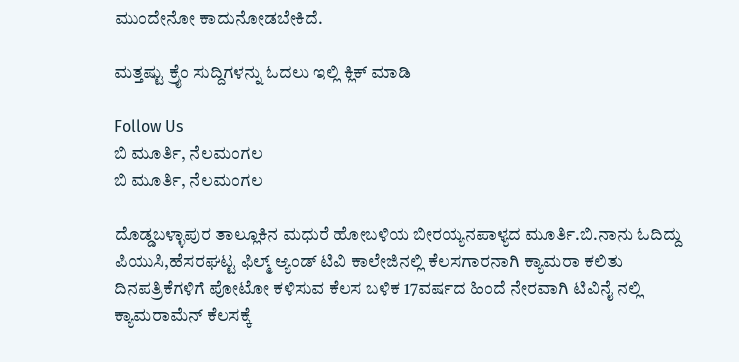ಮುಂದೇನೋ ಕಾದುನೋಡಬೇಕಿದೆ.

ಮತ್ತಷ್ಟು ಕ್ರೈಂ ಸುದ್ದಿಗಳನ್ನು ಓದಲು ಇಲ್ಲಿ ಕ್ಲಿಕ್ ಮಾಡಿ

Follow Us
ಬಿ ಮೂರ್ತಿ, ನೆಲಮಂಗಲ
ಬಿ ಮೂರ್ತಿ, ನೆಲಮಂಗಲ

ದೊಡ್ಡಬಳ್ಳಾಪುರ ತಾಲ್ಲೂಕಿನ ಮಧುರೆ ಹೋಬಳಿಯ ಬೀರಯ್ಯನಪಾಳ್ಯದ ಮೂರ್ತಿ.ಬಿ.ನಾನು ಓದಿದ್ದು ಪಿಯುಸಿ,ಹೆಸರಘಟ್ಟ ಫಿಲ್ಮ್ ಆ್ಯಂಡ್ ಟಿವಿ ಕಾಲೇಜಿನಲ್ಲಿ ಕೆಲಸಗಾರನಾಗಿ ಕ್ಯಾಮರಾ ಕಲಿತು ದಿನಪತ್ರಿಕೆಗಳಿಗೆ ಪೋಟೋ ಕಳಿಸುವ ಕೆಲಸ ಬಳಿಕ 17ವರ್ಷದ ಹಿಂದೆ ನೇರವಾಗಿ ಟಿವಿನೈ ನಲ್ಲಿ ಕ್ಯಾಮರಾಮೆನ್ ಕೆಲಸಕ್ಕೆ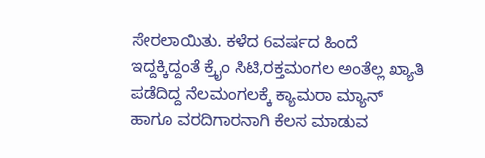ಸೇರಲಾಯಿತು. ಕಳೆದ 6ವರ್ಷದ ಹಿಂದೆ ಇದ್ದಕ್ಕಿದ್ದಂತೆ ಕ್ರೈಂ ಸಿಟಿ,ರಕ್ತಮಂಗಲ ಅಂತೆಲ್ಲ ಖ್ಯಾತಿ ಪಡೆದಿದ್ದ ನೆಲಮಂಗಲಕ್ಕೆ ಕ್ಯಾಮರಾ ಮ್ಯಾನ್ ಹಾಗೂ ವರದಿಗಾರನಾಗಿ ಕೆಲಸ ಮಾಡುವ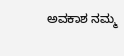ಅವಕಾಶ ನಮ್ಮ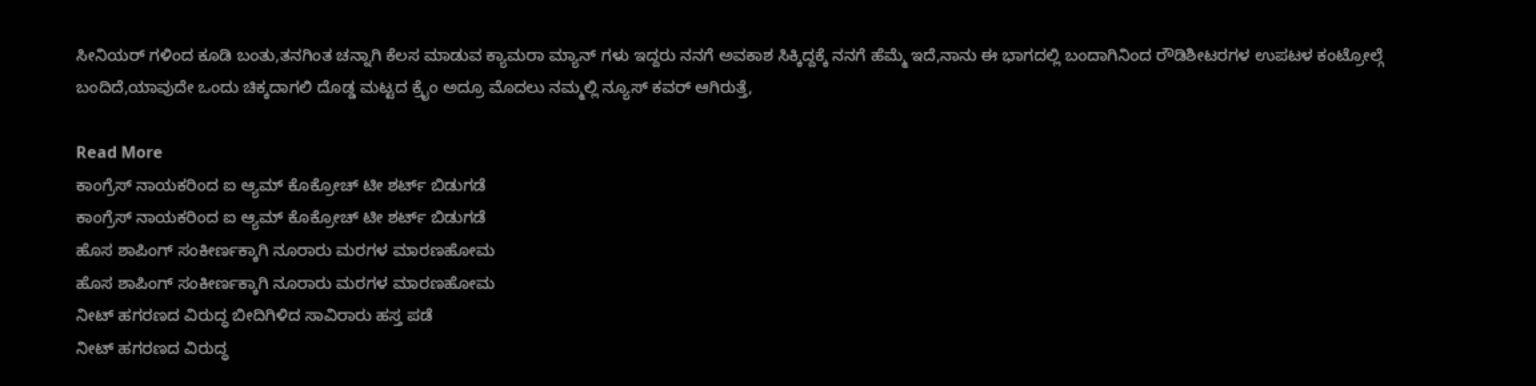ಸೀನಿಯರ್ ಗಳಿಂದ ಕೂಡಿ ಬಂತು,ತನಗಿಂತ ಚನ್ನಾಗಿ ಕೆಲಸ ಮಾಡುವ ಕ್ಯಾಮರಾ ಮ್ಯಾನ್ ಗಳು ಇದ್ದರು ನನಗೆ ಅವಕಾಶ ಸಿಕ್ಕಿದ್ದಕ್ಕೆ ನನಗೆ ಹೆಮ್ಮೆ ಇದೆ,ನಾನು ಈ ಭಾಗದಲ್ಲಿ ಬಂದಾಗಿನಿಂದ ರೌಡಿಶೀಟರಗಳ ಉಪಟಳ ಕಂಟ್ರೋಲ್ಗೆ ಬಂದಿದೆ,ಯಾವುದೇ ಒಂದು ಚಿಕ್ಕದಾಗಲಿ ದೊಡ್ಡ ಮಟ್ಟದ ಕ್ರೈಂ ಅದ್ರೂ ಮೊದಲು ನಮ್ಮಲ್ಲಿ ನ್ಯೂಸ್ ಕವರ್ ಆಗಿರುತ್ತೆ,

Read More
ಕಾಂಗ್ರೆಸ್ ನಾಯಕರಿಂದ ಐ ಆ್ಯಮ್ ಕೊಕ್ರೋಚ್ ಟೀ ಶರ್ಟ್ ಬಿಡುಗಡೆ
ಕಾಂಗ್ರೆಸ್ ನಾಯಕರಿಂದ ಐ ಆ್ಯಮ್ ಕೊಕ್ರೋಚ್ ಟೀ ಶರ್ಟ್ ಬಿಡುಗಡೆ
ಹೊಸ ಶಾಪಿಂಗ್ ಸಂಕೀರ್ಣಕ್ಕಾಗಿ ನೂರಾರು ಮರಗಳ ಮಾರಣಹೋಮ
ಹೊಸ ಶಾಪಿಂಗ್ ಸಂಕೀರ್ಣಕ್ಕಾಗಿ ನೂರಾರು ಮರಗಳ ಮಾರಣಹೋಮ
ನೀಟ್ ಹಗರಣದ ವಿರುದ್ಧ ಬೀದಿಗಿಳಿದ ಸಾವಿರಾರು ಹಸ್ತ ಪಡೆ
ನೀಟ್ ಹಗರಣದ ವಿರುದ್ಧ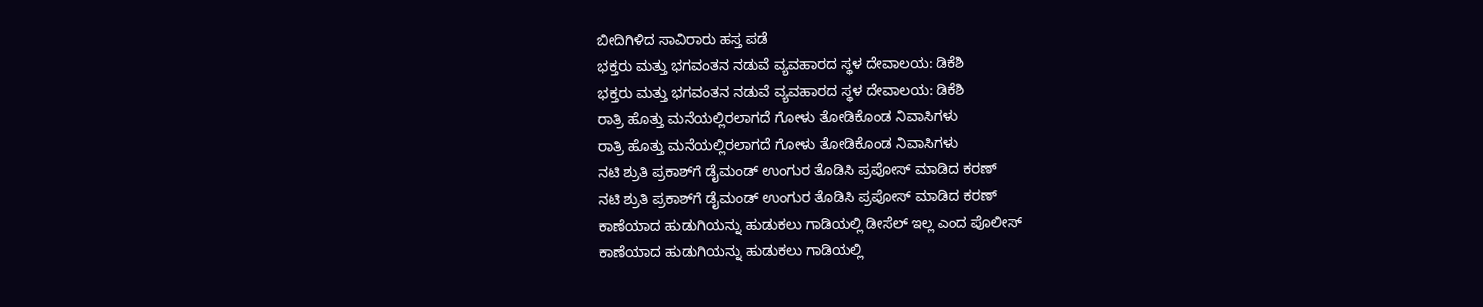ಬೀದಿಗಿಳಿದ ಸಾವಿರಾರು ಹಸ್ತ ಪಡೆ
ಭಕ್ತರು ಮತ್ತು ಭಗವಂತನ ನಡುವೆ ವ್ಯವಹಾರದ ಸ್ಥಳ ದೇವಾಲಯ: ಡಿಕೆಶಿ
ಭಕ್ತರು ಮತ್ತು ಭಗವಂತನ ನಡುವೆ ವ್ಯವಹಾರದ ಸ್ಥಳ ದೇವಾಲಯ: ಡಿಕೆಶಿ
ರಾತ್ರಿ ಹೊತ್ತು ಮನೆಯಲ್ಲಿರಲಾಗದೆ ಗೋಳು ತೋಡಿಕೊಂಡ ನಿವಾಸಿಗಳು
ರಾತ್ರಿ ಹೊತ್ತು ಮನೆಯಲ್ಲಿರಲಾಗದೆ ಗೋಳು ತೋಡಿಕೊಂಡ ನಿವಾಸಿಗಳು
ನಟಿ ಶ್ರುತಿ ಪ್ರಕಾಶ್‌ಗೆ ಡೈಮಂಡ್ ಉಂಗುರ ತೊಡಿಸಿ ಪ್ರಪೋಸ್ ಮಾಡಿದ ಕರಣ್
ನಟಿ ಶ್ರುತಿ ಪ್ರಕಾಶ್‌ಗೆ ಡೈಮಂಡ್ ಉಂಗುರ ತೊಡಿಸಿ ಪ್ರಪೋಸ್ ಮಾಡಿದ ಕರಣ್
ಕಾಣೆಯಾದ ಹುಡುಗಿಯನ್ನು ಹುಡುಕಲು ಗಾಡಿಯಲ್ಲಿ ಡೀಸೆಲ್ ಇಲ್ಲ ಎಂದ ಪೊಲೀಸ್
ಕಾಣೆಯಾದ ಹುಡುಗಿಯನ್ನು ಹುಡುಕಲು ಗಾಡಿಯಲ್ಲಿ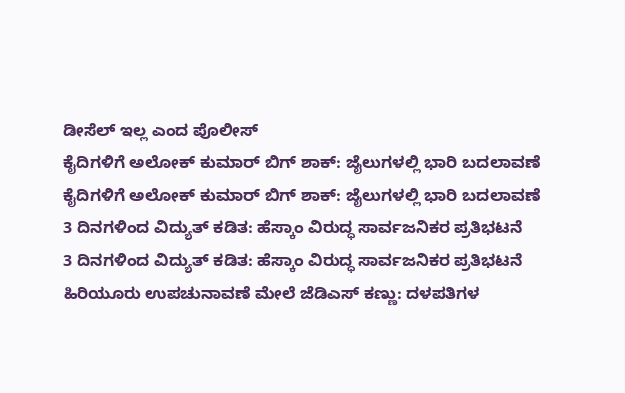ಡೀಸೆಲ್ ಇಲ್ಲ ಎಂದ ಪೊಲೀಸ್
ಕೈದಿಗಳಿಗೆ ಅಲೋಕ್ ಕುಮಾರ್ ಬಿಗ್ ಶಾಕ್: ಜೈಲುಗಳಲ್ಲಿ ಭಾರಿ ಬದಲಾವಣೆ
ಕೈದಿಗಳಿಗೆ ಅಲೋಕ್ ಕುಮಾರ್ ಬಿಗ್ ಶಾಕ್: ಜೈಲುಗಳಲ್ಲಿ ಭಾರಿ ಬದಲಾವಣೆ
3 ದಿನಗಳಿಂದ ವಿದ್ಯುತ್ ಕಡಿತ: ಹೆಸ್ಕಾಂ ವಿರುದ್ಧ ಸಾರ್ವಜನಿಕರ ಪ್ರತಿಭಟನೆ
3 ದಿನಗಳಿಂದ ವಿದ್ಯುತ್ ಕಡಿತ: ಹೆಸ್ಕಾಂ ವಿರುದ್ಧ ಸಾರ್ವಜನಿಕರ ಪ್ರತಿಭಟನೆ
ಹಿರಿಯೂರು ಉಪಚುನಾವಣೆ ಮೇಲೆ ಜೆಡಿಎಸ್ ಕಣ್ಣು: ದಳಪತಿಗಳ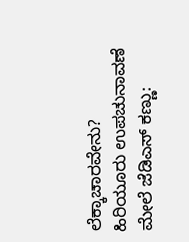ಲೆಕ್ಕಾಚಾರವೇನು?
ಹಿರಿಯೂರು ಉಪಚುನಾವಣೆ ಮೇಲೆ ಜೆಡಿಎಸ್ ಕಣ್ಣು: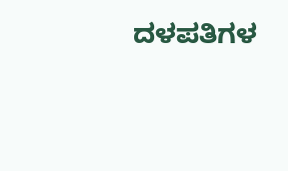ದಳಪತಿಗಳ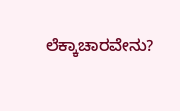ಲೆಕ್ಕಾಚಾರವೇನು?